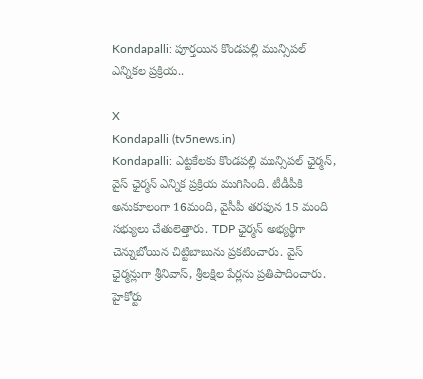Kondapalli: పూర్తయిన కొండపల్లి మున్సిపల్ ఎన్నికల ప్రక్రియ..

X
Kondapalli (tv5news.in)
Kondapalli: ఎట్టకేలకు కొండపల్లి మున్సిపల్ ఛైర్మన్, వైస్ ఛైర్మన్ ఎన్నిక ప్రక్రియ ముగిసింది. టీడీపీకి అనుకూలంగా 16మంది, వైసీపీ తరఫున 15 మంది సభ్యులు చేతులెత్తారు. TDP ఛైర్మన్ అభ్యర్థిగా చెన్నుబోయిన చిట్టిబాబును ప్రకటించారు. వైస్ ఛైర్మన్లుగా శ్రీనివాస్, శ్రీలక్షిల పేర్లను ప్రతిపాదించారు. హైకోర్టు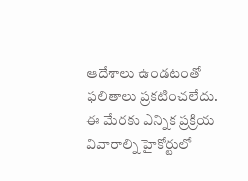ఆదేశాలు ఉండటంతో ఫలితాలు ప్రకటించలేదు. ఈ మేరకు ఎన్నిక ప్రక్రియ వివారాల్ని హైకోర్టులో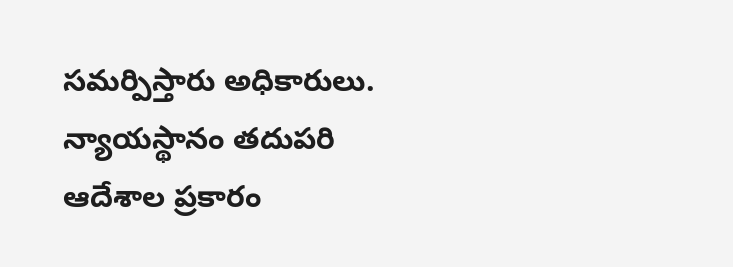సమర్పిస్తారు అధికారులు. న్యాయస్థానం తదుపరి ఆదేశాల ప్రకారం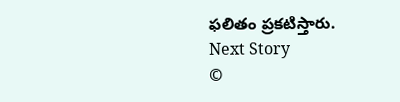ఫలితం ప్రకటిస్తారు.
Next Story
©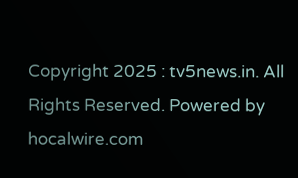Copyright 2025 : tv5news.in. All Rights Reserved. Powered by hocalwire.com